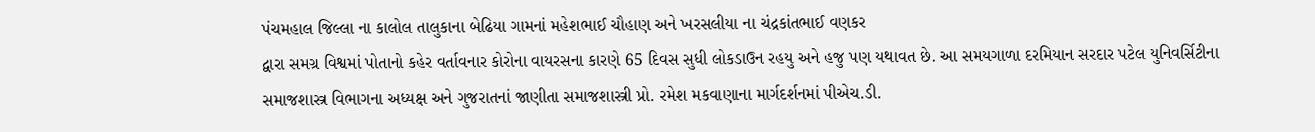પંચમહાલ જિલ્લા ના કાલોલ તાલુકાના બેઢિયા ગામનાં મહેશભાઈ ચૌહાણ અને ખરસલીયા ના ચંદ્રકાંતભાઈ વણકર
દ્વારા સમગ્ર વિશ્વમાં પોતાનો કહેર વર્તાવનાર કોરોના વાયરસના કારણે 65 દિવસ સુધી લોકડાઉન રહયુ અને હજુ પણ યથાવત છે. આ સમયગાળા દરમિયાન સરદાર પટેલ યુનિવર્સિટીના સમાજશાસ્ત્ર વિભાગના અધ્યક્ષ અને ગુજરાતનાં જાણીતા સમાજશાસ્ત્રી પ્રો. રમેશ મકવાણાના માર્ગદર્શનમાં પીએચ.ડી.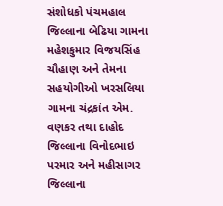સંશોધકો પંચમહાલ જિલ્લાના બેઢિયા ગામના મહેશકુમાર વિજયસિંહ ચૌહાણ અને તેમના સહયોગીઓ ખરસલિયા ગામના ચંદ્રકાંત એમ. વણકર તથા દાહોદ જિલ્લાના વિનોદભાઇ પરમાર અને મહીસાગર જિલ્લાના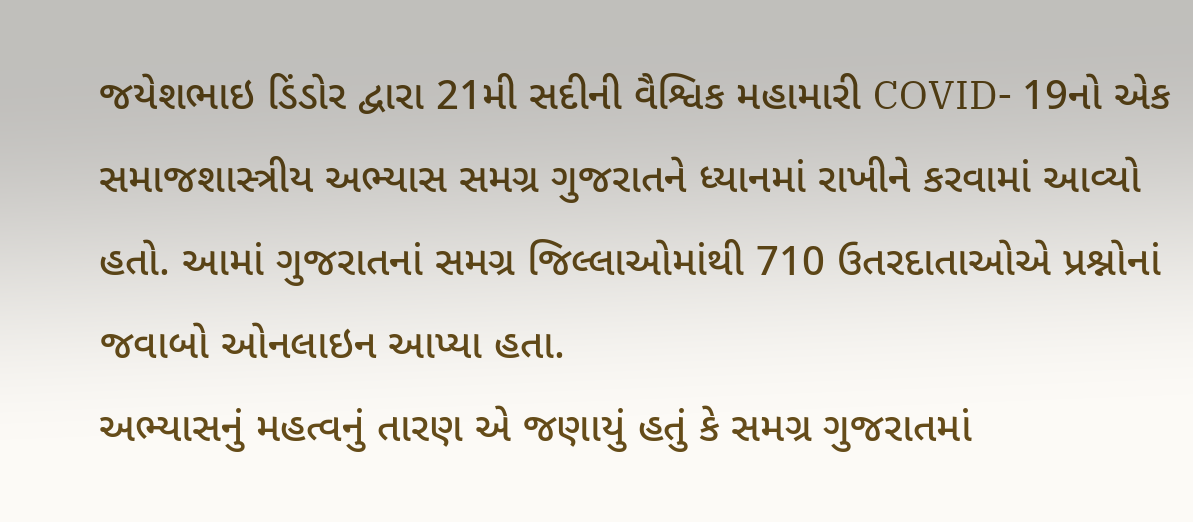જયેશભાઇ ડિંડોર દ્વારા 21મી સદીની વૈશ્વિક મહામારી COVID- 19નો એક સમાજશાસ્ત્રીય અભ્યાસ સમગ્ર ગુજરાતને ધ્યાનમાં રાખીને કરવામાં આવ્યો હતો. આમાં ગુજરાતનાં સમગ્ર જિલ્લાઓમાંથી 710 ઉતરદાતાઓએ પ્રશ્નોનાં જવાબો ઓનલાઇન આપ્યા હતા.
અભ્યાસનું મહત્વનું તારણ એ જણાયું હતું કે સમગ્ર ગુજરાતમાં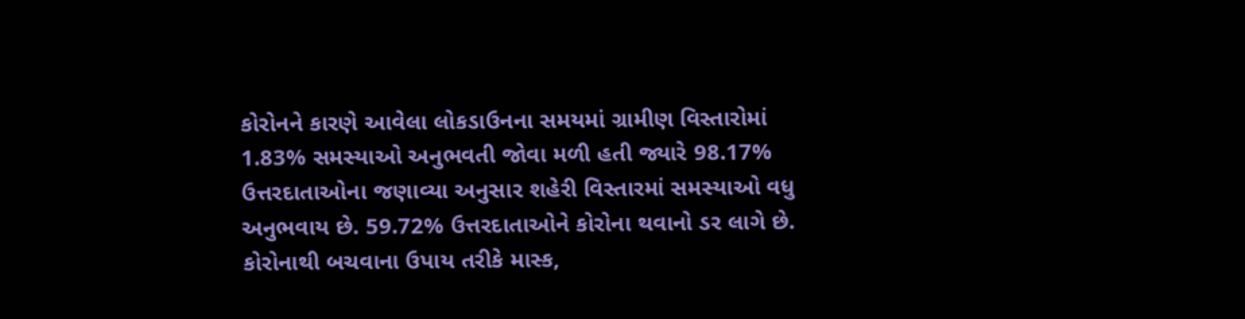કોરોનને કારણે આવેલા લોકડાઉનના સમયમાં ગ્રામીણ વિસ્તારોમાં 1.83% સમસ્યાઓ અનુભવતી જોવા મળી હતી જ્યારે 98.17% ઉત્તરદાતાઓના જણાવ્યા અનુસાર શહેરી વિસ્તારમાં સમસ્યાઓ વધુ અનુભવાય છે. 59.72% ઉત્તરદાતાઓને કોરોના થવાનો ડર લાગે છે. કોરોનાથી બચવાના ઉપાય તરીકે માસ્ક,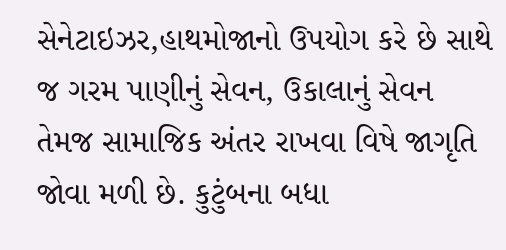સેનેટાઇઝર,હાથમોજાનો ઉપયોગ કરે છે સાથે જ ગરમ પાણીનું સેવન, ઉકાલાનું સેવન તેમજ સામાજિક અંતર રાખવા વિષે જાગૃતિ જોવા મળી છે. કુટુંબના બધા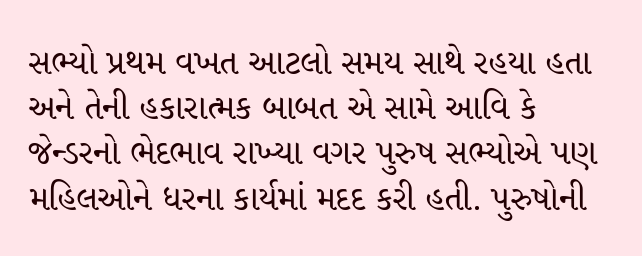સભ્યો પ્રથમ વખત આટલો સમય સાથે રહયા હતા અને તેની હકારાત્મક બાબત એ સામે આવિ કે જેન્ડરનો ભેદભાવ રાખ્યા વગર પુરુષ સભ્યોએ પણ મહિલઓને ધરના કાર્યમાં મદદ કરી હતી. પુરુષોની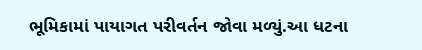ભૂમિકામાં પાયાગત પરીવર્તન જોવા મળ્યું.આ ધટના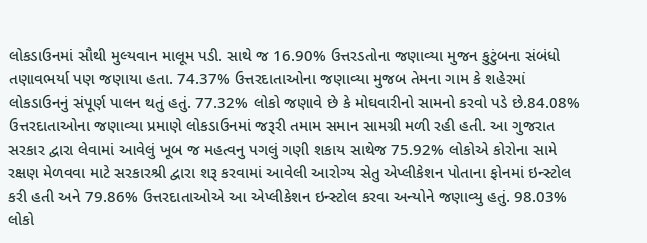લોકડાઉનમાં સૌથી મુલ્યવાન માલૂમ પડી. સાથે જ 16.90% ઉત્તરડતોના જણાવ્યા મુજન કુટુંબના સંબંધો તણાવભર્યા પણ જણાયા હતા. 74.37% ઉત્તરદાતાઓના જણાવ્યા મુજબ તેમના ગામ કે શહેરમાં લોકડાઉનનું સંપૂર્ણ પાલન થતું હતું. 77.32% લોકો જણાવે છે કે મોઘવારીનો સામનો કરવો પડે છે.84.08% ઉત્તરદાતાઓના જણાવ્યા પ્રમાણે લોકડાઉનમાં જરૂરી તમામ સમાન સામગ્રી મળી રહી હતી. આ ગુજરાત સરકાર દ્વારા લેવામાં આવેલું ખૂબ જ મહત્વનુ પગલું ગણી શકાય સાથેજ 75.92% લોકોએ કોરોના સામે રક્ષણ મેળવવા માટે સરકારશ્રી દ્વારા શરૂ કરવામાં આવેલી આરોગ્ય સેતુ એપ્લીકેશન પોતાના ફોનમાં ઇન્સ્ટોલ કરી હતી અને 79.86% ઉત્તરદાતાઓએ આ એપ્લીકેશન ઇન્સ્ટોલ કરવા અન્યોને જણાવ્યુ હતું. 98.03% લોકો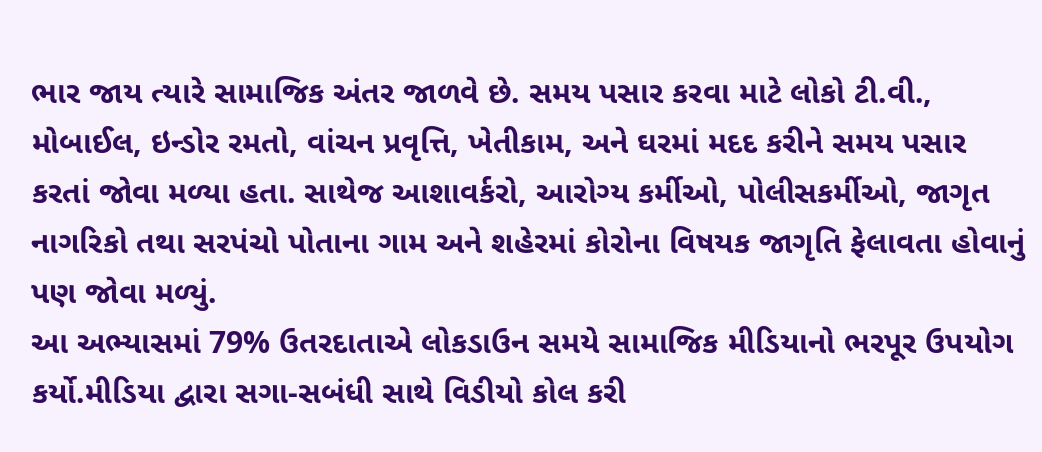ભાર જાય ત્યારે સામાજિક અંતર જાળવે છે. સમય પસાર કરવા માટે લોકો ટી.વી., મોબાઈલ, ઇન્ડોર રમતો, વાંચન પ્રવૃત્તિ, ખેતીકામ, અને ઘરમાં મદદ કરીને સમય પસાર કરતાં જોવા મળ્યા હતા. સાથેજ આશાવર્કરો, આરોગ્ય કર્મીઓ, પોલીસકર્મીઓ, જાગૃત નાગરિકો તથા સરપંચો પોતાના ગામ અને શહેરમાં કોરોના વિષયક જાગૃતિ ફેલાવતા હોવાનું પણ જોવા મળ્યું.
આ અભ્યાસમાં 79% ઉતરદાતાએ લોકડાઉન સમયે સામાજિક મીડિયાનો ભરપૂર ઉપયોગ કર્યો.મીડિયા દ્વારા સગા-સબંધી સાથે વિડીયો કોલ કરી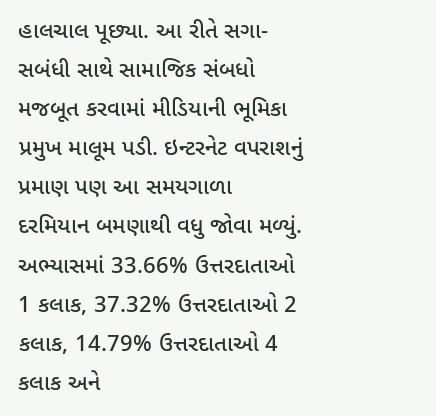હાલચાલ પૂછ્યા. આ રીતે સગા-સબંધી સાથે સામાજિક સંબધો મજબૂત કરવામાં મીડિયાની ભૂમિકા પ્રમુખ માલૂમ પડી. ઇન્ટરનેટ વપરાશનું પ્રમાણ પણ આ સમયગાળા દરમિયાન બમણાથી વધુ જોવા મળ્યું. અભ્યાસમાં 33.66% ઉત્તરદાતાઓ 1 કલાક, 37.32% ઉત્તરદાતાઓ 2 કલાક, 14.79% ઉત્તરદાતાઓ 4 કલાક અને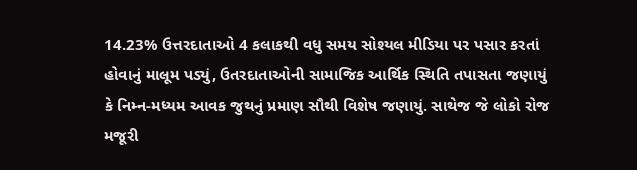14.23% ઉત્તરદાતાઓ 4 કલાકથી વધુ સમય સોશ્યલ મીડિયા પર પસાર કરતાં હોવાનું માલૂમ પડ્યું, ઉતરદાતાઓની સામાજિક આર્થિક સ્થિતિ તપાસતા જણાયું કે નિમ્ન-મધ્યમ આવક જુથનું પ્રમાણ સૌથી વિશેષ જણાયું. સાથેજ જે લોકો રોજ મજૂરી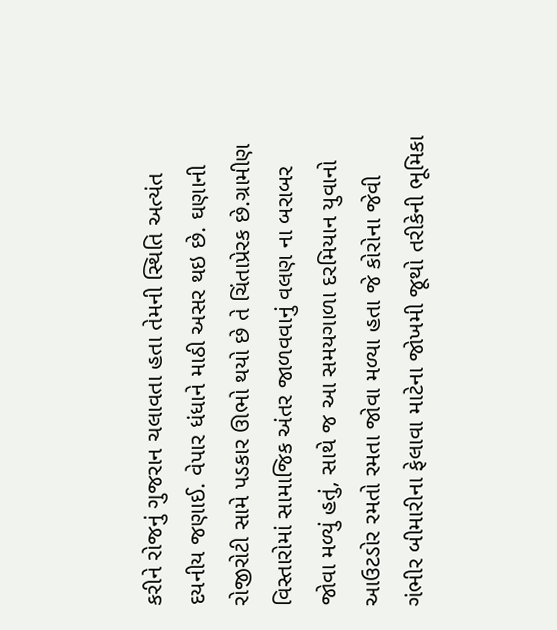કરીને રોજનું ગુજરાન ચલાવતા હતા તેમની સ્થિતિ અત્યંત દયનીય જણાઈ. વેપાર ધંધાને માઠી અસર થઇ છે. ઘણાની રોજીરોટી સામે પડકાર ઊભો થયો છે તે ચિંતાપ્રેરક છે.ગ્રામીણ વિસ્તારોમાં સામાજિક અંતર જાળવવાનું વલણ ના બરાબર જોવા મળ્યું હતું, સાથે જ આ સમયગાળા દરમિયાન યુવાનો આઉટડોર રમતો રમતા જોવા મળ્યા હતા જે કોરોના જેવી ગંભીર બીમારીના ફેલાવા માટેના જોખમી જૂથો તરીકેની ભૂમિકા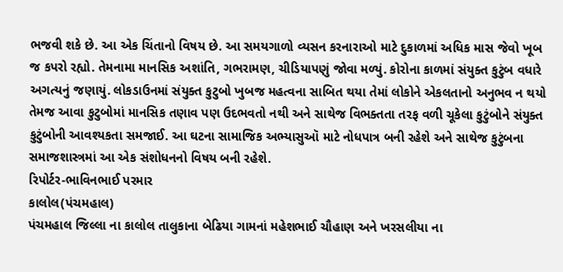ભજવી શકે છે. આ એક ચિંતાનો વિષય છે. આ સમયગાળો વ્યસન કરનારાઓ માટે દુકાળમાં અધિક માસ જેવો ખૂબ જ કપરો રહ્યો. તેમનામા માનસિક અશાંતિ, ગભરામણ, ચીડિયાપણું જોવા મળ્યું. કોરોના કાળમાં સંયુક્ત કુટુંબ વધારે અગત્યનું જણાયું. લોકડાઉનમાં સંયુક્ત કુટુબો ખુબજ મહત્વના સાબિત થયા તેમાં લોકોને એકલતાનો અનુભવ ન થયો તેમજ આવા કુટુબોમાં માનસિક તણાવ પણ ઉદભવતો નથી અને સાથેજ વિભક્તતા તરફ વળી ચૂકેલા કુટુંબોને સંયુક્ત કુટુંબોની આવશ્યકતા સમજાઈ. આ ઘટના સામાજિક અભ્યાસુઑ માટે નોધપાત્ર બની રહેશે અને સાથેજ કુટુંબના સમાજશાસ્ત્રમાં આ એક સંશોધનનો વિષય બની રહેશે.
રિપોર્ટર-ભાવિનભાઈ પરમાર
કાલોલ(પંચમહાલ)
પંચમહાલ જિલ્લા ના કાલોલ તાલુકાના બેઢિયા ગામનાં મહેશભાઈ ચૌહાણ અને ખરસલીયા ના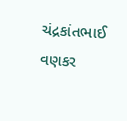ચંદ્રકાંતભાઈ વણકર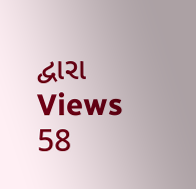દ્વારા
Views 58